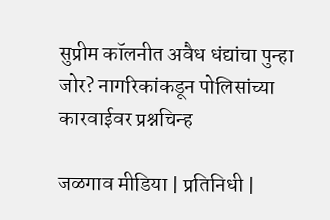सुप्रीम कॉलनीत अवैध धंद्यांचा पुन्हा जोर? नागरिकांकडून पोलिसांच्या कारवाईवर प्रश्नचिन्ह

जळगाव मीडिया | प्रतिनिधी |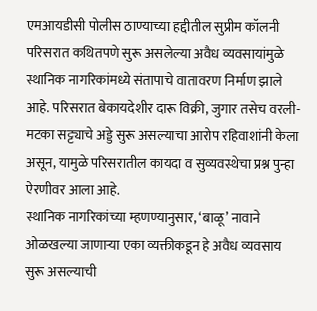एमआयडीसी पोलीस ठाण्याच्या हद्दीतील सुप्रीम कॉलनी परिसरात कथितपणे सुरू असलेल्या अवैध व्यवसायांमुळे स्थानिक नागरिकांमध्ये संतापाचे वातावरण निर्माण झाले आहे. परिसरात बेकायदेशीर दारू विक्री, जुगार तसेच वरली-मटका सट्ट्याचे अड्डे सुरू असल्याचा आरोप रहिवाशांनी केला असून, यामुळे परिसरातील कायदा व सुव्यवस्थेचा प्रश्न पुन्हा ऐरणीवर आला आहे.
स्थानिक नागरिकांच्या म्हणण्यानुसार, ‘बाळू’ नावाने ओळखल्या जाणाऱ्या एका व्यक्तीकडून हे अवैध व्यवसाय सुरू असल्याची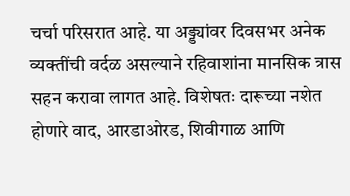चर्चा परिसरात आहे. या अड्ड्यांवर दिवसभर अनेक व्यक्तींची वर्दळ असल्याने रहिवाशांना मानसिक त्रास सहन करावा लागत आहे. विशेषतः दारूच्या नशेत होणारे वाद, आरडाओरड, शिवीगाळ आणि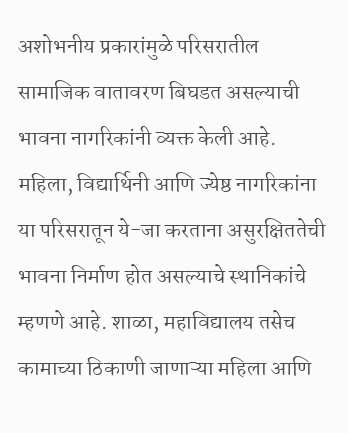अशोभनीय प्रकारांमुळे परिसरातील सामाजिक वातावरण बिघडत असल्याची भावना नागरिकांनी व्यक्त केली आहे.
महिला, विद्यार्थिनी आणि ज्येष्ठ नागरिकांना या परिसरातून ये-जा करताना असुरक्षिततेची भावना निर्माण होत असल्याचे स्थानिकांचे म्हणणे आहे. शाळा, महाविद्यालय तसेच कामाच्या ठिकाणी जाणाऱ्या महिला आणि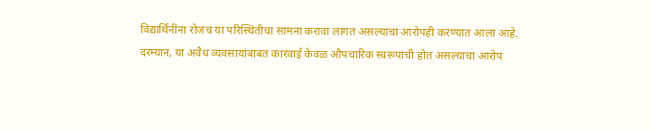विद्यार्थिनींना रोजच या परिस्थितीचा सामना करावा लागत असल्याचा आरोपही करण्यात आला आहे.
दरम्यान, या अवैध व्यवसायांबाबत कारवाई केवळ औपचारिक स्वरूपाची होत असल्याचा आरोप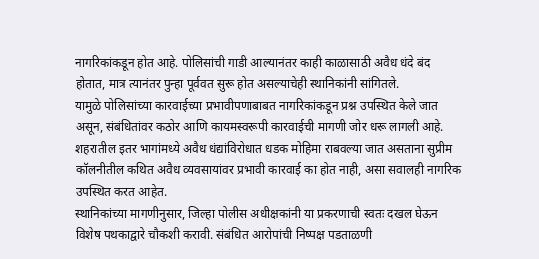नागरिकांकडून होत आहे. पोलिसांची गाडी आल्यानंतर काही काळासाठी अवैध धंदे बंद होतात, मात्र त्यानंतर पुन्हा पूर्ववत सुरू होत असल्याचेही स्थानिकांनी सांगितले.
यामुळे पोलिसांच्या कारवाईच्या प्रभावीपणाबाबत नागरिकांकडून प्रश्न उपस्थित केले जात असून, संबंधितांवर कठोर आणि कायमस्वरूपी कारवाईची मागणी जोर धरू लागली आहे. शहरातील इतर भागांमध्ये अवैध धंद्यांविरोधात धडक मोहिमा राबवल्या जात असताना सुप्रीम कॉलनीतील कथित अवैध व्यवसायांवर प्रभावी कारवाई का होत नाही, असा सवालही नागरिक उपस्थित करत आहेत.
स्थानिकांच्या मागणीनुसार, जिल्हा पोलीस अधीक्षकांनी या प्रकरणाची स्वतः दखल घेऊन विशेष पथकाद्वारे चौकशी करावी. संबंधित आरोपांची निष्पक्ष पडताळणी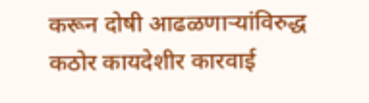करून दोषी आढळणाऱ्यांविरुद्ध कठोर कायदेशीर कारवाई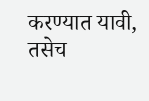करण्यात यावी, तसेच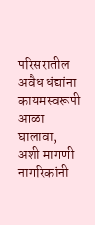परिसरातील अवैध धंद्यांना कायमस्वरूपी आळा घालावा, अशी मागणी नागरिकांनी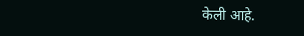केली आहे.